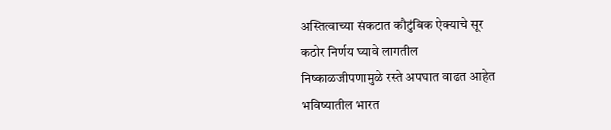अस्तित्वाच्या संकटात कौटुंबिक ऐक्याचे सूर
कठोर निर्णय घ्यावे लागतील
निष्काळजीपणामुळे रस्ते अपघात वाढत आहेत
भविष्यातील भारत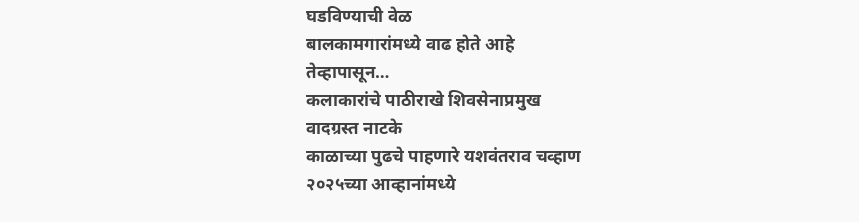घडविण्याची वेळ
बालकामगारांमध्ये वाढ होते आहे
तेव्हापासून…
कलाकारांचे पाठीराखे शिवसेनाप्रमुख
वादग्रस्त नाटके
काळाच्या पुढचे पाहणारे यशवंतराव चव्हाण
२०२५च्या आव्हानांमध्ये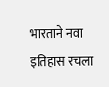भारताने नवा इतिहास रचला